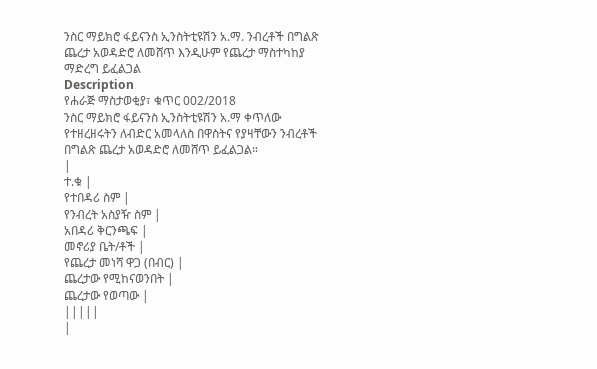ንስር ማይክሮ ፋይናንስ ኢንስትቲዩሽን አ.ማ. ንብረቶች በግልጽ ጨረታ አወዳድሮ ለመሸጥ እንዲሁም የጨረታ ማስተካከያ ማድረግ ይፈልጋል
Description
የሐራጅ ማስታወቂያ፣ ቁጥር 002/2018
ንስር ማይክሮ ፋይናንስ ኢንስትቲዩሽን አ.ማ ቀጥለው የተዘረዘሩትን ለብድር አመላለስ በዋስትና የያዛቸውን ንብረቶች በግልጽ ጨረታ አወዳድሮ ለመሸጥ ይፈልጋል።
|
ተ.ቁ |
የተበዳሪ ስም |
የንብረት አስያዥ ስም |
አበዳሪ ቅርንጫፍ |
መኖሪያ ቤት/ቶች |
የጨረታ መነሻ ዋጋ (በብር) |
ጨረታው የሚከናወንበት |
ጨረታው የወጣው |
|||||
|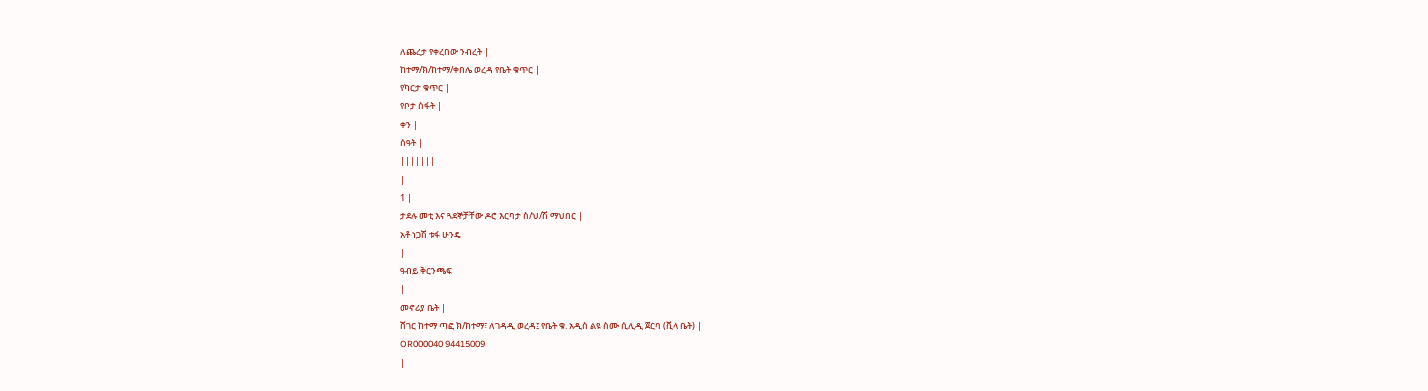ለጨረታ የቀረበው ንብረት |
ከተማ/ክ/ከተማ/ቀበሌ ወረዳ የቤት ቁጥር |
የካርታ ቁጥር |
የቦታ ስፋት |
ቀን |
ሰዓት |
|||||||
|
1 |
ታደሉ መቲ እና ጓደኞቻቸው ዶሮ እርባታ ስ/ህ/ሽ ማህበር |
አቶ ነጋሽ ቱፋ ሁንዴ
|
ዓብይ ቅርንጫፍ
|
መኖሪያ ቤት |
ሸገር ከተማ ጣፎ ክ/ከተማ፣ ለገዳዲ ወረዳ፤ የቤት ቁ. አዲስ ልዩ ስሙ ሲሊዲ ጀርባ (ቪላ ቤት) |
OR000040 94415009
|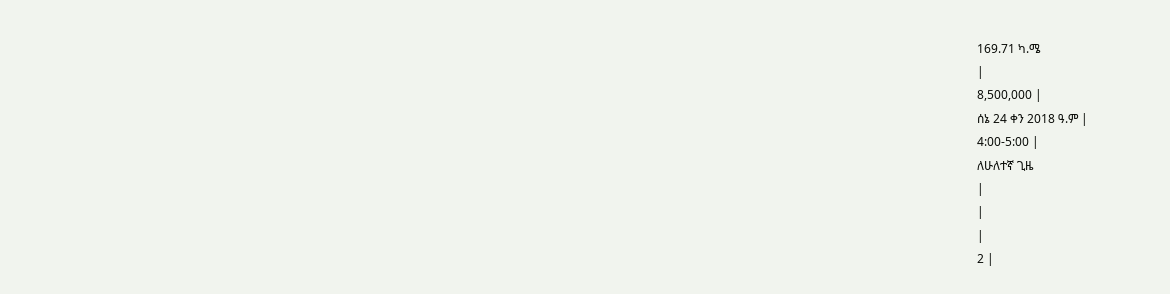169.71 ካ.ሜ
|
8,500,000 |
ሰኔ 24 ቀን 2018 ዓ.ም |
4:00-5:00 |
ለሁለተኛ ጊዜ
|
|
|
2 |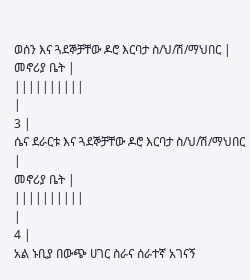ወሰን እና ጓደኞቻቸው ዶሮ እርባታ ስ/ህ/ሽ/ማህበር |
መኖሪያ ቤት |
||||||||||
|
3 |
ሴና ደራርቱ እና ጓደኞቻቸው ዶሮ እርባታ ስ/ህ/ሽ/ማህበር |
መኖሪያ ቤት |
||||||||||
|
4 |
አል ኑቢያ በውጭ ሀገር ስራና ሰራተኛ አገናኝ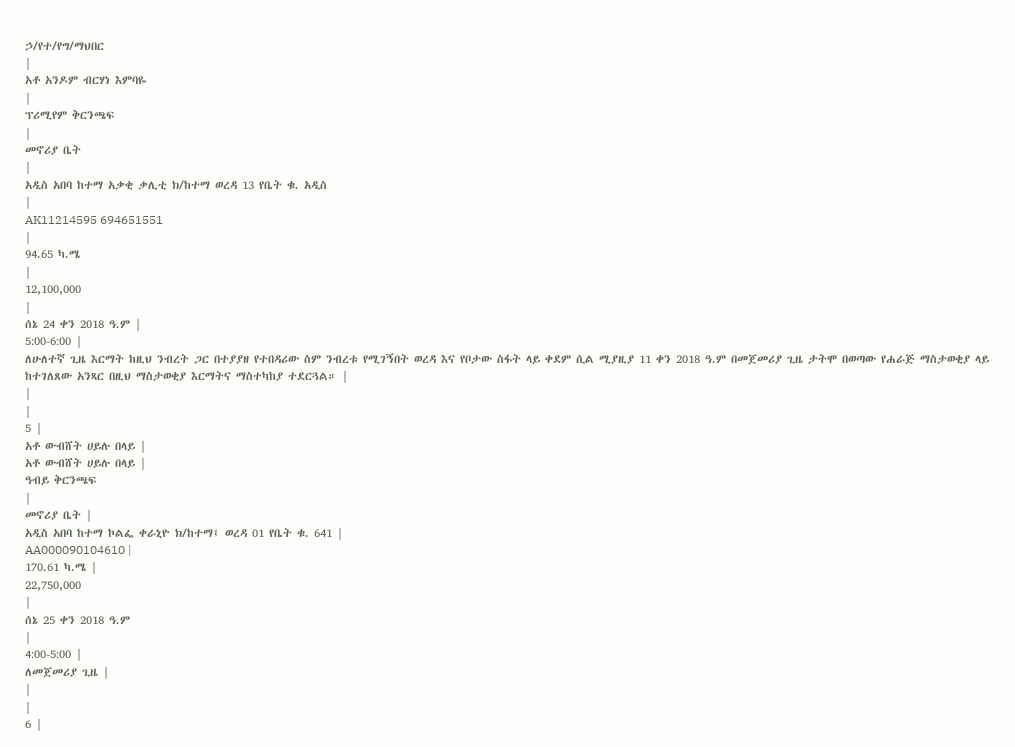ኃ/የተ/የግ/ማህበር
|
አቶ አንዶም ብርሃነ እምባዬ
|
ፕሪሚየም ቅርንጫፍ
|
መኖሪያ ቤት
|
አዲስ አበባ ከተማ አቃቂ ቃሊቲ ክ/ከተማ ወረዳ 13 የቤት ቁ. አዲስ
|
AK11214595 694651551
|
94.65 ካ.ሜ
|
12,100,000
|
ሰኔ 24 ቀን 2018 ዓ.ም |
5:00-6:00 |
ለሁለተኛ ጊዜ እርማት ከዚህ ንብረት ጋር በተያያዘ የተበዳሪው ስም ንብረቱ የሚገኝበት ወረዳ እና የቦታው ስፋት ላይ ቀደም ሲል ሚያዚያ 11 ቀን 2018 ዓ.ም በመጀመሪያ ጊዜ ታትሞ በወጣው የሐራጅ ማስታወቂያ ላይ ከተገለጸው አንጻር በዚህ ማስታወቂያ እርማትና ማስተካከያ ተደርጓል። |
|
|
5 |
አቶ ውብሸት ሀይሉ በላይ |
አቶ ውብሸት ሀይሉ በላይ |
ዓብይ ቅርንጫፍ
|
መኖሪያ ቤት |
አዲስ አበባ ከተማ ኮልፌ ቀራኒዮ ክ/ከተማ፤ ወረዳ 01 የቤት ቁ. 641 |
AA000090104610 |
170.61 ካ.ሜ |
22,750,000
|
ሰኔ 25 ቀን 2018 ዓ.ም
|
4:00-5:00 |
ለመጀመሪያ ጊዜ |
|
|
6 |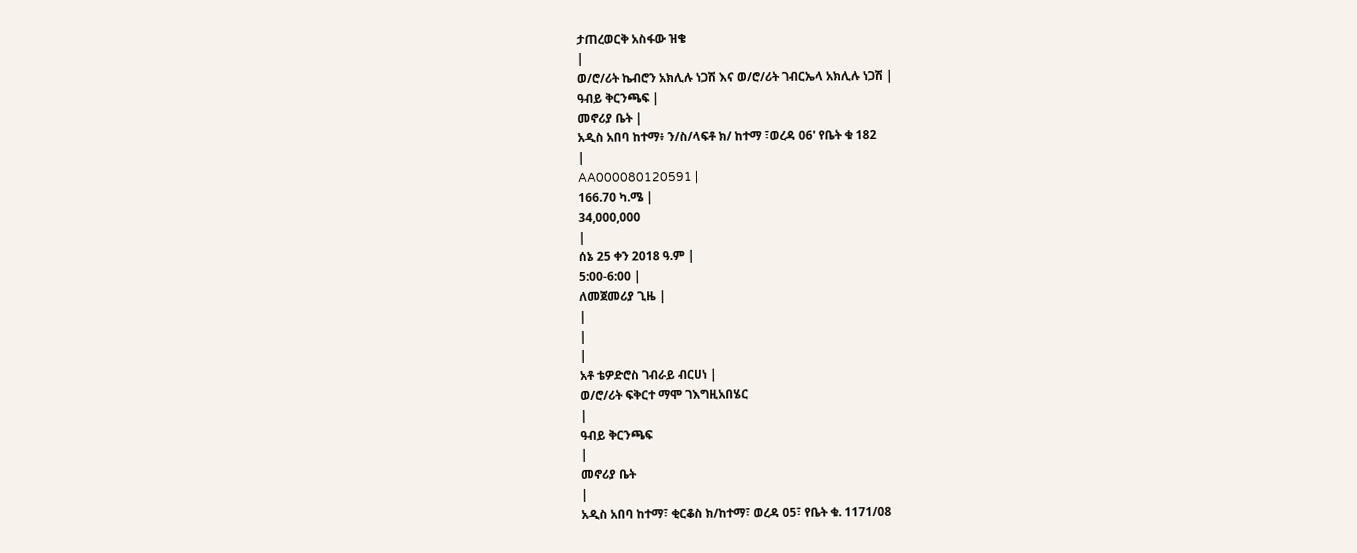ታጠረወርቅ አስፋው ዝቄ
|
ወ/ሮ/ሪት ኬብሮን አክሊሉ ነጋሽ እና ወ/ሮ/ሪት ገብርኤላ አክሊሉ ነጋሽ |
ዓብይ ቅርንጫፍ |
መኖሪያ ቤት |
አዲስ አበባ ከተማ፥ ን/ስ/ላፍቶ ክ/ ከተማ ፣ወረዳ 06' የቤት ቁ 182
|
AA000080120591 |
166.70 ካ.ሜ |
34,000,000
|
ሰኔ 25 ቀን 2018 ዓ.ም |
5:00-6:00 |
ለመጀመሪያ ጊዜ |
|
|
|
አቶ ቴዎድሮስ ገብራይ ብርሀነ |
ወ/ሮ/ሪት ፍቅርተ ማሞ ገእግዚአበሄር
|
ዓብይ ቅርንጫፍ
|
መኖሪያ ቤት
|
አዲስ አበባ ከተማ፣ ቂርቆስ ክ/ከተማ፣ ወረዳ 05፣ የቤት ቁ. 1171/08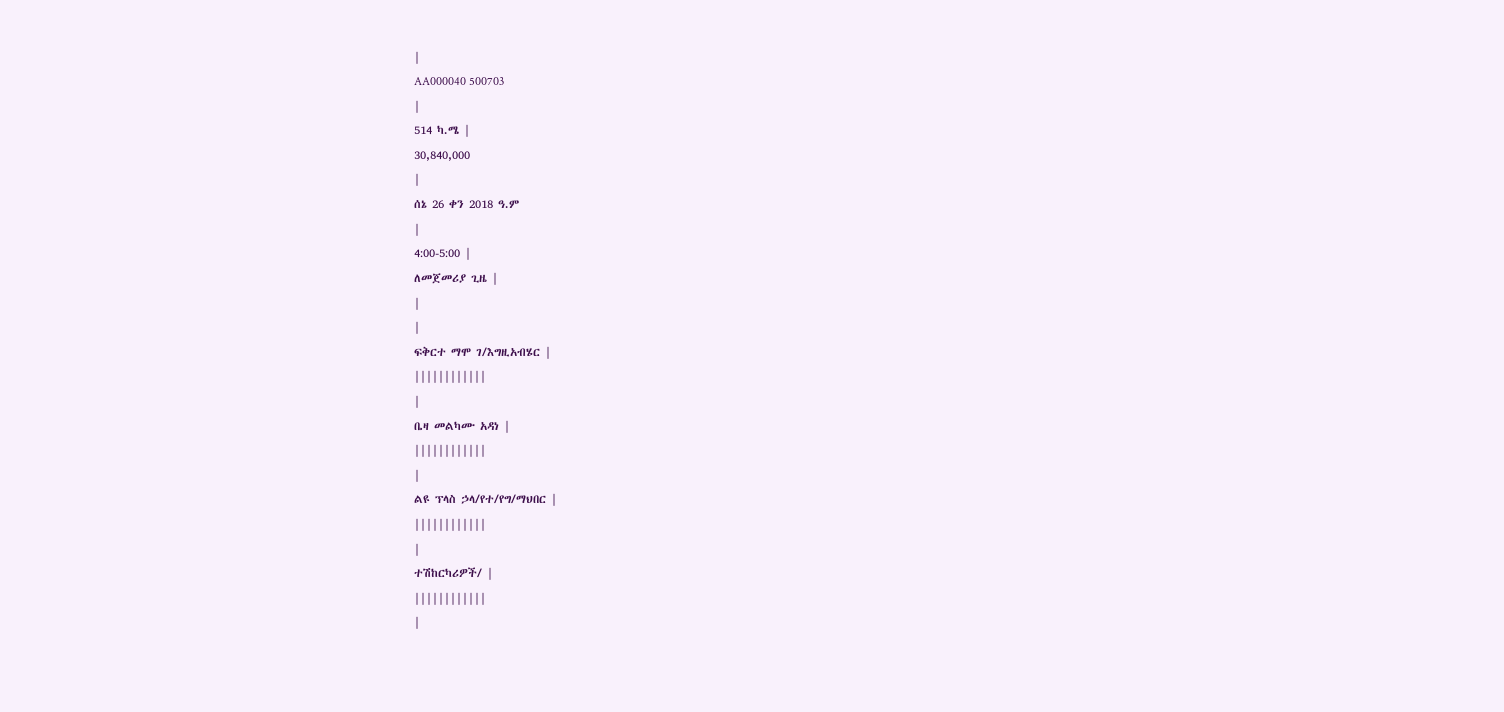|
AA000040 500703
|
514 ካ.ሜ |
30,840,000
|
ሰኔ 26 ቀን 2018 ዓ.ም
|
4:00-5:00 |
ለመጀመሪያ ጊዜ |
|
|
ፍቅርተ ማሞ ገ/እግዚአብሄር |
||||||||||||
|
ቤዛ መልካሙ አዳነ |
||||||||||||
|
ልዩ ፕላስ ኃላ/የተ/የግ/ማህበር |
||||||||||||
|
ተሽከርካሪዎች/ |
||||||||||||
|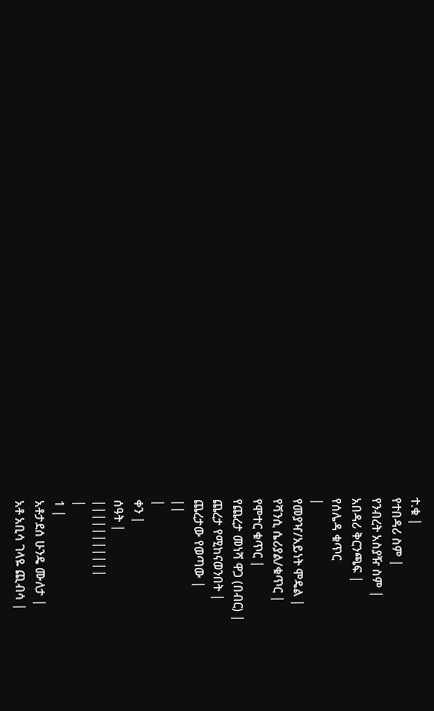ተ.ቁ |
የተበዳሪ ስም |
የንብረት አስያዥ ስም |
አበዳሪ ቅርንጫፍ |
የሰሌዳ ቁጥር
|
የመያዣ/አይነት ሞዴል |
የሻንሲ ሴሪያል/ቁጥር |
የሞተር ቁጥር |
የጨረታ መነሻ ዋጋ (በብር) |
ጨረታ የሚከናወንበት |
ጨረታው የወጣው |
||
|
ቀን |
ሰዓት |
|||||||||||
|
1 |
አቶታደሰ ሁንዴ ሙለታ |
አቶ አቢሳ ገላዬ ጪብሳ |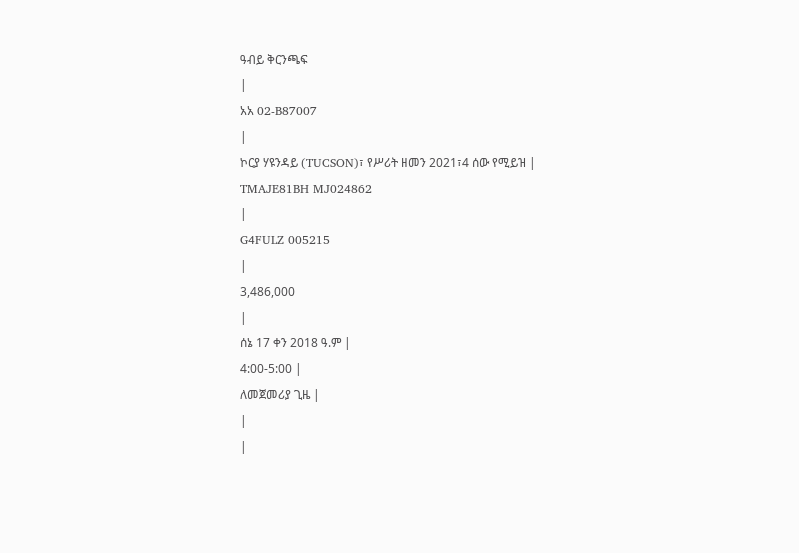ዓብይ ቅርንጫፍ
|
አአ 02-B87007
|
ኮርያ ሃዩንዳይ (TUCSON)፣ የሥሪት ዘመን 2021፣4 ሰው የሚይዝ |
TMAJE81BH MJ024862
|
G4FULZ 005215
|
3,486,000
|
ሰኔ 17 ቀን 2018 ዓ.ም |
4:00-5:00 |
ለመጀመሪያ ጊዜ |
|
|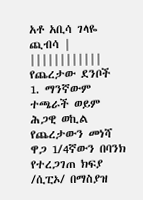አቶ አቢሳ ገላዬ ጪብሳ |
||||||||||||
የጨረታው ደንቦች
1. ማንኛውም ተጫራች ወይም ሕጋዊ ወኪል የጨረታውን መነሻ ዋጋ 1/4ኛውን በባንክ የተረጋገጠ ክፍያ /ሲፒኦ/ በማስያዝ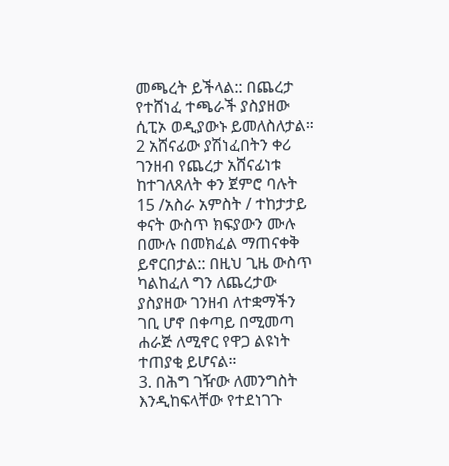መጫረት ይችላል:: በጨረታ የተሸነፈ ተጫራች ያስያዘው ሲፒኦ ወዲያውኑ ይመለስለታል።
2 አሸናፊው ያሽነፈበትን ቀሪ ገንዘብ የጨረታ አሸናፊነቱ ከተገለጸለት ቀን ጀምሮ ባሉት 15 /አስራ አምስት / ተከታታይ ቀናት ውስጥ ክፍያውን ሙሉ በሙሉ በመክፈል ማጠናቀቅ ይኖርበታል:: በዚህ ጊዜ ውስጥ ካልከፈለ ግን ለጨረታው ያስያዘው ገንዘብ ለተቋማችን ገቢ ሆኖ በቀጣይ በሚመጣ ሐራጅ ለሚኖር የዋጋ ልዩነት ተጠያቂ ይሆናል።
3. በሕግ ገዥው ለመንግስት እንዲከፍላቸው የተደነገጉ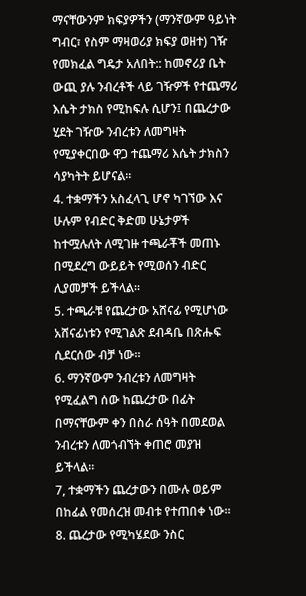ማናቸውንም ክፍያዎችን (ማንኛውም ዓይነት ግብር፣ የስም ማዛወሪያ ክፍያ ወዘተ) ገዥ የመክፈል ግዴታ አለበት:: ከመኖሪያ ቤት ውጪ ያሉ ንብረቶች ላይ ገዥዎች የተጨማሪ እሴት ታክስ የሚከፍሉ ሲሆን፤ በጨረታው ሂደት ገዥው ንብረቱን ለመግዛት የሚያቀርበው ዋጋ ተጨማሪ እሴት ታክስን ሳያካትት ይሆናል።
4. ተቋማችን አስፈላጊ ሆኖ ካገኘው እና ሁሉም የብድር ቅድመ ሁኔታዎች ከተሟሉለት ለሚገዙ ተጫራቾች መጠኑ በሚደረግ ውይይት የሚወሰን ብድር ሊያመቻች ይችላል።
5. ተጫራቹ የጨረታው አሸናፊ የሚሆነው አሸናፊነቱን የሚገልጽ ደብዳቤ በጽሑፍ ሲደርሰው ብቻ ነው።
6. ማንኛውም ንብረቱን ለመግዛት የሚፈልግ ሰው ከጨረታው በፊት በማናቸውም ቀን በስራ ሰዓት በመደወል ንብረቱን ለመጎብኘት ቀጠሮ መያዝ ይችላል።
7, ተቋማችን ጨረታውን በሙሉ ወይም በከፊል የመሰረዝ መብቱ የተጠበቀ ነው።
8. ጨረታው የሚካሄደው ንስር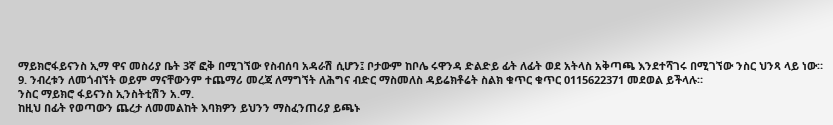ማይክሮፋይናንስ ኢማ ዋና መስሪያ ቤት 3ኛ ፎቅ በሚገኘው የስብሰባ አዳራሽ ሲሆን፤ ቦታውም ከቦሌ ሩዋንዳ ድልድይ ፊት ለፊት ወደ አትላስ አቅጣጫ እንደተሻገሩ በሚገኘው ንስር ህንጻ ላይ ነው።
9. ንብረቱን ለመጎብኘት ወይም ማናቸውንም ተጨማሪ መረጃ ለማግኘት ለሕግና ብድር ማስመለስ ዳይሬክቶሬት ስልክ ቁጥር ቁጥር 0115622371 መደወል ይችላሉ።
ንስር ማይክሮ ፋይናንስ ኢንስትቲሽን አ.ማ.
ከዚህ በፊት የወጣውን ጨረታ ለመመልከት እባክዎን ይህንን ማስፈንጠሪያ ይጫኑ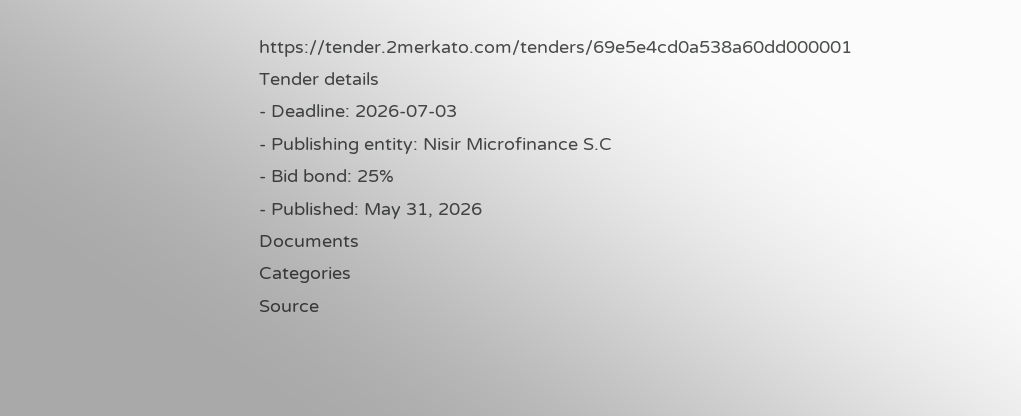https://tender.2merkato.com/tenders/69e5e4cd0a538a60dd000001
Tender details
- Deadline: 2026-07-03
- Publishing entity: Nisir Microfinance S.C
- Bid bond: 25%
- Published: May 31, 2026
Documents
Categories
Source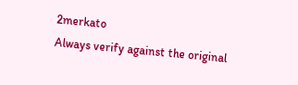2merkato
Always verify against the original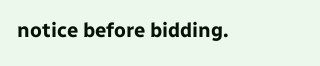notice before bidding.